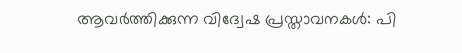ആവര്‍ത്തിക്കുന്ന വിദ്വേഷ പ്രസ്താവനകള്‍: പി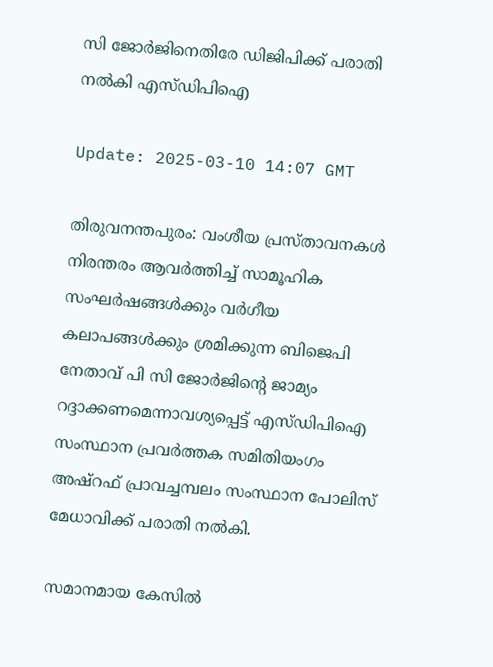സി ജോര്‍ജിനെതിരേ ഡിജിപിക്ക് പരാതി നല്‍കി എസ്ഡിപിഐ

Update: 2025-03-10 14:07 GMT

തിരുവനന്തപുരം: വംശീയ പ്രസ്താവനകള്‍ നിരന്തരം ആവര്‍ത്തിച്ച് സാമൂഹിക സംഘര്‍ഷങ്ങള്‍ക്കും വര്‍ഗീയ കലാപങ്ങള്‍ക്കും ശ്രമിക്കുന്ന ബിജെപി നേതാവ് പി സി ജോര്‍ജിന്റെ ജാമ്യം റദ്ദാക്കണമെന്നാവശ്യപ്പെട്ട് എസ്ഡിപിഐ സംസ്ഥാന പ്രവര്‍ത്തക സമിതിയംഗം അഷ്‌റഫ് പ്രാവച്ചമ്പലം സംസ്ഥാന പോലിസ് മേധാവിക്ക് പരാതി നല്‍കി.

സമാനമായ കേസില്‍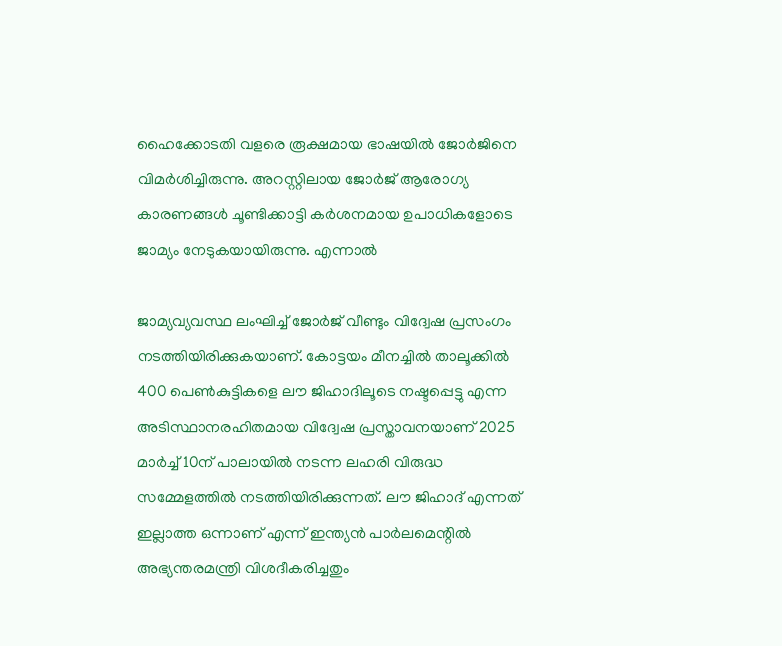ഹൈക്കോടതി വളരെ രൂക്ഷമായ ഭാഷയില്‍ ജോര്‍ജിനെ വിമര്‍ശിച്ചിരുന്നു. അറസ്റ്റിലായ ജോര്‍ജ് ആരോഗ്യ കാരണങ്ങള്‍ ചൂണ്ടിക്കാട്ടി കര്‍ശനമായ ഉപാധികളോടെ ജാമ്യം നേടുകയായിരുന്നു. എന്നാല്‍

ജാമ്യവ്യവസ്ഥ ലംഘിച്ച് ജോര്‍ജ് വീണ്ടും വിദ്വേഷ പ്രസംഗം നടത്തിയിരിക്കുകയാണ്. കോട്ടയം മീനച്ചില്‍ താലൂക്കില്‍ 400 പെണ്‍കുട്ടികളെ ലൗ ജിഹാദിലൂടെ നഷ്ടപ്പെട്ടു എന്ന അടിസ്ഥാനരഹിതമായ വിദ്വേഷ പ്രസ്താവനയാണ് 2025 മാര്‍ച്ച് 10ന് പാലായില്‍ നടന്ന ലഹരി വിരുദ്ധ സമ്മേളത്തില്‍ നടത്തിയിരിക്കുന്നത്. ലൗ ജിഹാദ് എന്നത് ഇല്ലാത്ത ഒന്നാണ് എന്ന് ഇന്ത്യന്‍ പാര്‍ലമെന്റില്‍ അഭ്യന്തരമന്ത്രി വിശദീകരിച്ചതും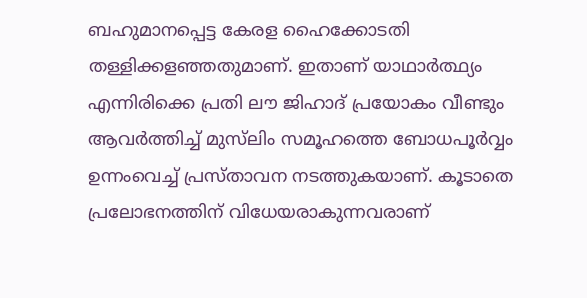ബഹുമാനപ്പെട്ട കേരള ഹൈക്കോടതി തള്ളിക്കളഞ്ഞതുമാണ്. ഇതാണ് യാഥാര്‍ത്ഥ്യം എന്നിരിക്കെ പ്രതി ലൗ ജിഹാദ് പ്രയോകം വീണ്ടും ആവര്‍ത്തിച്ച് മുസ്‌ലിം സമൂഹത്തെ ബോധപൂര്‍വ്വം ഉന്നംവെച്ച് പ്രസ്താവന നടത്തുകയാണ്. കൂടാതെ പ്രലോഭനത്തിന് വിധേയരാകുന്നവരാണ്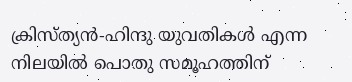ക്രിസ്ത്യന്‍-ഹിന്ദു യുവതികള്‍ എന്ന നിലയില്‍ പൊതു സമൂഹത്തിന്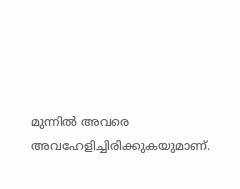മുന്നില്‍ അവരെ അവഹേളിച്ചിരിക്കുകയുമാണ്.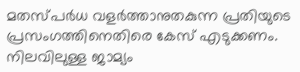മതസ്പര്‍ധ വളര്‍ത്താനുതകുന്ന പ്രതിയുടെ പ്രസംഗത്തിനെതിരെ കേസ് എടുക്കണം. നിലവിലുള്ള ജാമ്യം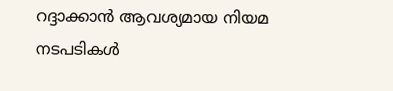റദ്ദാക്കാന്‍ ആവശ്യമായ നിയമ നടപടികള്‍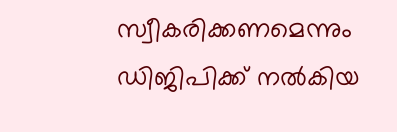സ്വീകരിക്കണമെന്നും ഡിജിപിക്ക് നല്‍കിയ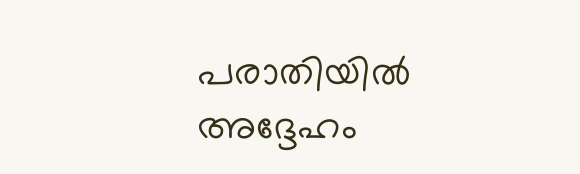പരാതിയില്‍ അദ്ദേഹം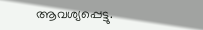ആവശ്യപ്പെട്ടു.